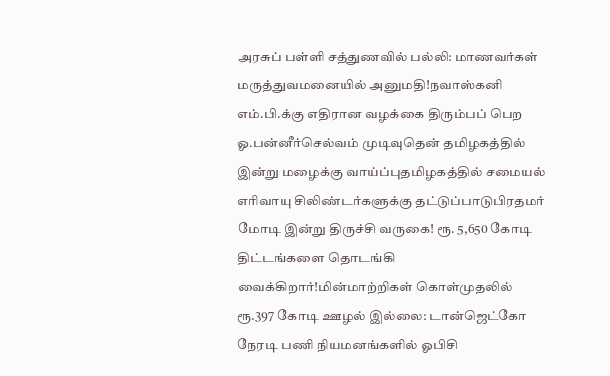அரசுப் பள்ளி சத்துணவில் பல்லி: மாணவர்கள் மருத்துவமனையில் அனுமதி!நவாஸ்கனி எம்.பி.க்கு எதிரான வழக்கை திரும்பப் பெற ஓ.பன்னீர்செல்வம் முடிவுதென் தமிழகத்தில் இன்று மழைக்கு வாய்ப்புதமிழகத்தில் சமையல் எரிவாயு சிலிண்டர்களுக்கு தட்டுப்பாடுபிரதமர் மோடி இன்று திருச்சி வருகை! ரூ. 5,650 கோடி திட்டங்களை தொடங்கி வைக்கிறார்!மின்மாற்றிகள் கொள்முதலில் ரூ.397 கோடி ஊழல் இல்லை: டான்ஜெட்கோ நேரடி பணி நியமனங்களில் ஓபிசி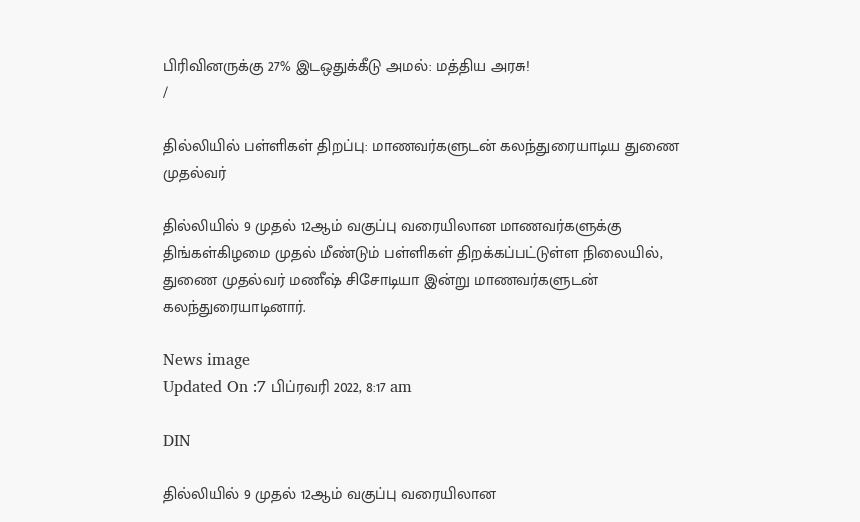பிரிவினருக்கு 27% இடஒதுக்கீடு அமல்: மத்திய அரசு!
/

தில்லியில் பள்ளிகள் திறப்பு: மாணவர்களுடன் கலந்துரையாடிய துணை முதல்வர்

தில்லியில் 9 முதல் 12ஆம் வகுப்பு வரையிலான மாணவர்களுக்கு திங்கள்கிழமை முதல் மீண்டும் பள்ளிகள் திறக்கப்பட்டுள்ள நிலையில், துணை முதல்வர் மணீஷ் சிசோடியா இன்று மாணவர்களுடன் கலந்துரையாடினார்.

News image
Updated On :7 பிப்ரவரி 2022, 8:17 am

DIN

தில்லியில் 9 முதல் 12ஆம் வகுப்பு வரையிலான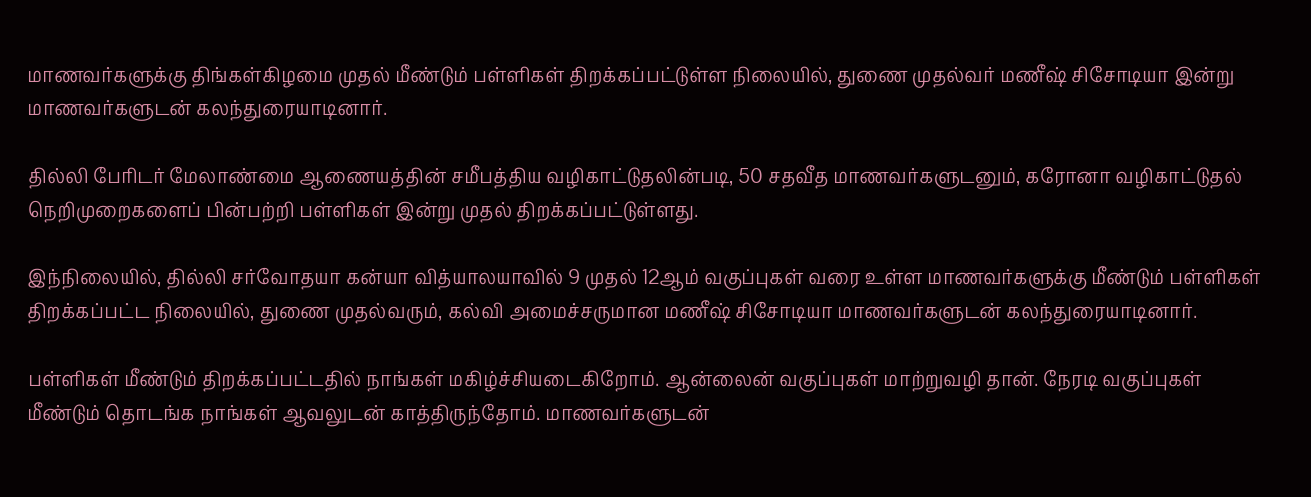மாணவர்களுக்கு திங்கள்கிழமை முதல் மீண்டும் பள்ளிகள் திறக்கப்பட்டுள்ள நிலையில், துணை முதல்வர் மணீஷ் சிசோடியா இன்று மாணவர்களுடன் கலந்துரையாடினார்.

தில்லி பேரிடர் மேலாண்மை ஆணையத்தின் சமீபத்திய வழிகாட்டுதலின்படி, 50 சதவீத மாணவர்களுடனும், கரோனா வழிகாட்டுதல் நெறிமுறைகளைப் பின்பற்றி பள்ளிகள் இன்று முதல் திறக்கப்பட்டுள்ளது.

இந்நிலையில், தில்லி சர்வோதயா கன்யா வித்யாலயாவில் 9 முதல் 12ஆம் வகுப்புகள் வரை உள்ள மாணவர்களுக்கு மீண்டும் பள்ளிகள் திறக்கப்பட்ட நிலையில், துணை முதல்வரும், கல்வி அமைச்சருமான மணீஷ் சிசோடியா மாணவர்களுடன் கலந்துரையாடினார்.

பள்ளிகள் மீண்டும் திறக்கப்பட்டதில் நாங்கள் மகிழ்ச்சியடைகிறோம். ஆன்லைன் வகுப்புகள் மாற்றுவழி தான். நேரடி வகுப்புகள் மீண்டும் தொடங்க நாங்கள் ஆவலுடன் காத்திருந்தோம். மாணவர்களுடன்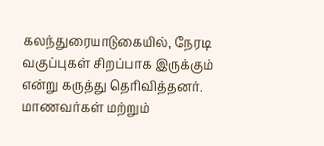கலந்துரையாடுகையில், நேரடி வகுப்புகள் சிறப்பாக இருக்கும் என்று கருத்து தெரிவித்தனர். மாணவர்கள் மற்றும்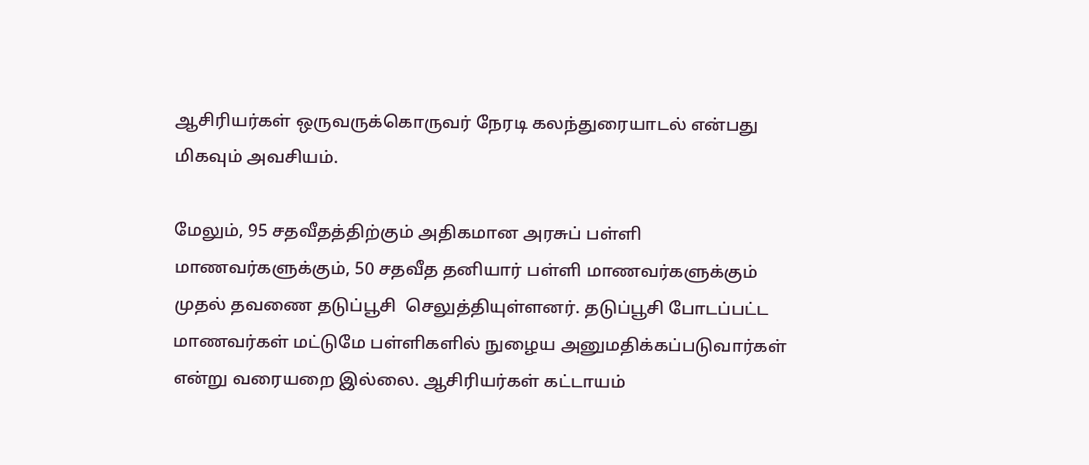ஆசிரியர்கள் ஒருவருக்கொருவர் நேரடி கலந்துரையாடல் என்பது மிகவும் அவசியம்.

மேலும், 95 சதவீதத்திற்கும் அதிகமான அரசுப் பள்ளி மாணவர்களுக்கும், 50 சதவீத தனியார் பள்ளி மாணவர்களுக்கும் முதல் தவணை தடுப்பூசி  செலுத்தியுள்ளனர். தடுப்பூசி போடப்பட்ட மாணவர்கள் மட்டுமே பள்ளிகளில் நுழைய அனுமதிக்கப்படுவார்கள் என்று வரையறை இல்லை. ஆசிரியர்கள் கட்டாயம்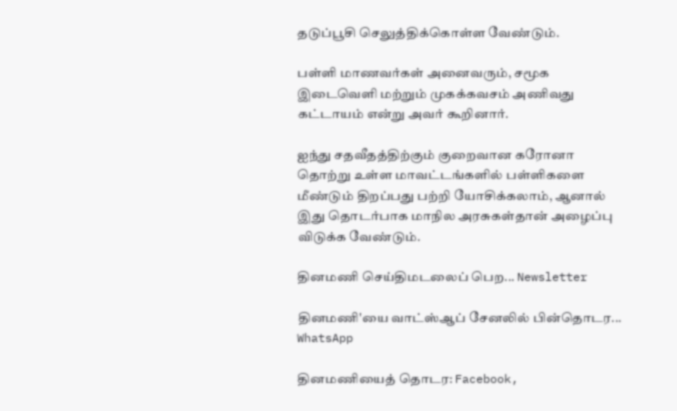தடுப்பூசி செலுத்திக்கொள்ள வேண்டும்.

பள்ளி மாணவர்கள் அனைவரும், சமூக இடைவெளி மற்றும் முகக்கவசம் அணிவது கட்டாயம் என்று அவர் கூறினார்.

ஐந்து சதவீதத்திற்கும் குறைவான கரோனா தொற்று உள்ள மாவட்டங்களில் பள்ளிகளை மீண்டும் திறப்பது பற்றி யோசிக்கலாம், ஆனால் இது தொடர்பாக மாநில அரசுகள்தான் அழைப்பு விடுக்க வேண்டும்.

தினமணி செய்திமடலைப் பெற... Newsletter

தினமணி'யை வாட்ஸ்ஆப் சேனலில் பின்தொடர... WhatsApp

தினமணியைத் தொடர: Facebook,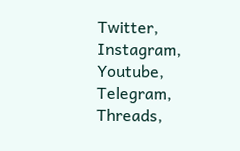Twitter, Instagram, Youtube, Telegram, Threads,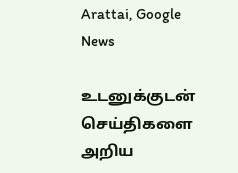Arattai, Google News

உடனுக்குடன் செய்திகளை அறிய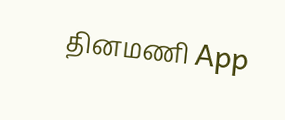தினமணி App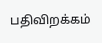பதிவிறக்கம்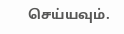செய்யவும்.